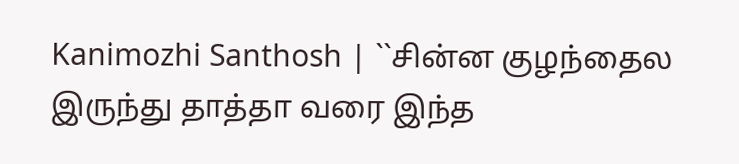Kanimozhi Santhosh | ``சின்ன குழந்தைல இருந்து தாத்தா வரை இந்த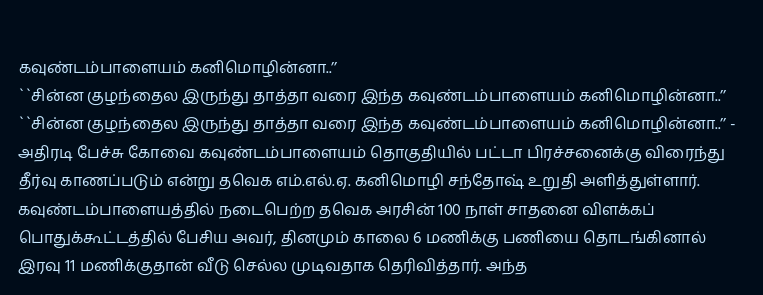கவுண்டம்பாளையம் கனிமொழின்னா..’’
``சின்ன குழந்தைல இருந்து தாத்தா வரை இந்த கவுண்டம்பாளையம் கனிமொழின்னா..’’
``சின்ன குழந்தைல இருந்து தாத்தா வரை இந்த கவுண்டம்பாளையம் கனிமொழின்னா..’’ - அதிரடி பேச்சு கோவை கவுண்டம்பாளையம் தொகுதியில் பட்டா பிரச்சனைக்கு விரைந்து தீர்வு காணப்படும் என்று தவெக எம்.எல்.ஏ. கனிமொழி சந்தோஷ் உறுதி அளித்துள்ளார். கவுண்டம்பாளையத்தில் நடைபெற்ற தவெக அரசின் 100 நாள் சாதனை விளக்கப் பொதுக்கூட்டத்தில் பேசிய அவர், தினமும் காலை 6 மணிக்கு பணியை தொடங்கினால் இரவு 11 மணிக்குதான் வீடு செல்ல முடிவதாக தெரிவித்தார். அந்த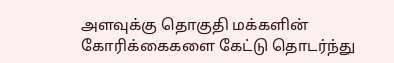அளவுக்கு தொகுதி மக்களின் கோரிக்கைகளை கேட்டு தொடர்ந்து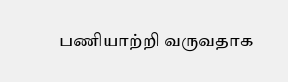பணியாற்றி வருவதாக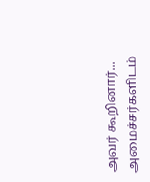அவர் கூறினார்... அமைச்சர்களிடம்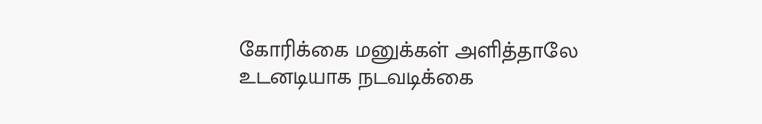கோரிக்கை மனுக்கள் அளித்தாலே உடனடியாக நடவடிக்கை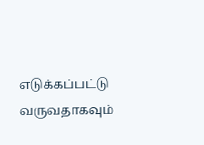எடுக்கப்பட்டு வருவதாகவும்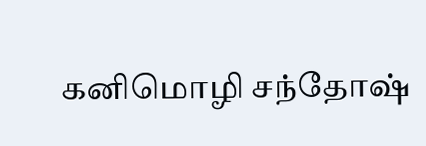கனிமொழி சந்தோஷ்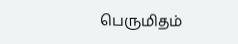பெருமிதம்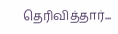தெரிவித்தார்...